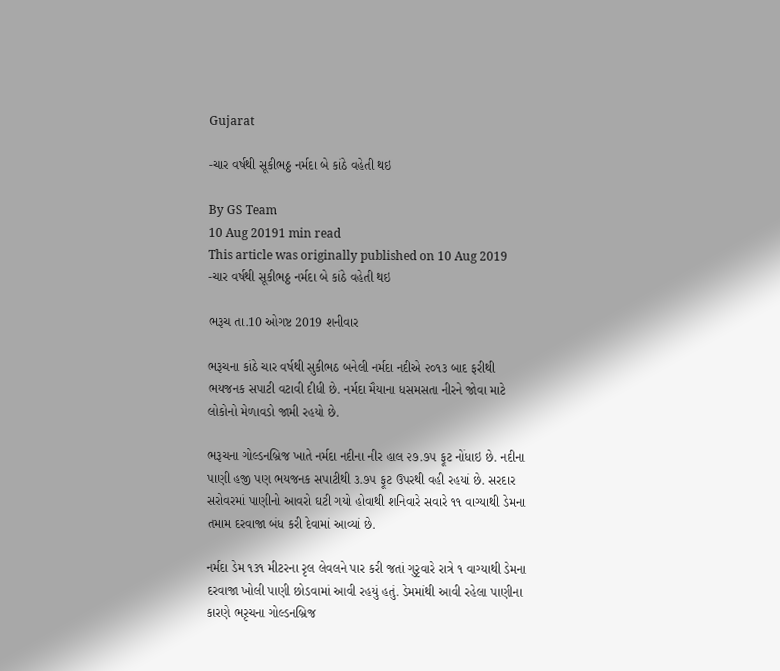Gujarat

-ચાર વર્ષથી સૂકીભઠ્ઠ નર્મદા બે કાંઠે વહેતી થઇ

By GS Team
10 Aug 20191 min read
This article was originally published on 10 Aug 2019
-ચાર વર્ષથી સૂકીભઠ્ઠ નર્મદા બે કાંઠે વહેતી થઇ

ભરૂચ તા.10 ઓગષ્ટ 2019 શનીવાર

ભરૂચના કાંઠે ચાર વર્ષથી સુકીભઠ બનેલી નર્મદા નદીએ ૨૦૧૩ બાદ ફરીથી ભયજનક સપાટી વટાવી દીધી છે. નર્મદા મૈયાના ધસમસતા નીરને જોવા માટે લોકોનો મેળાવડો જામી રહયો છે.

ભરૂચના ગોલ્ડનબ્રિજ ખાતે નર્મદા નદીના નીર હાલ ૨૭.૭૫ ફૂટ નોંધાઇ છે. નદીના પાણી હજી પણ ભયજનક સપાટીથી ૩.૭૫ ફૂટ ઉપરથી વહી રહયાં છે. સરદાર સરોવરમાં પાણીનો આવરો ઘટી ગયો હોવાથી શનિવારે સવારે ૧૧ વાગ્યાથી ડેમના તમામ દરવાજા બંધ કરી દેવામાં આવ્યાં છે.

નર્મદા ડેમ ૧૩૧ મીટરના રૃલ લેવલને પાર કરી જતાં ગુરૃવારે રાત્રે ૧ વાગ્યાથી ડેમના દરવાજા ખોલી પાણી છોડવામાં આવી રહયું હતું. ડેમમાંથી આવી રહેલા પાણીના કારણે ભરૃચના ગોલ્ડનબ્રિજ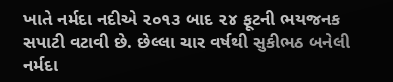ખાતે નર્મદા નદીએ ૨૦૧૩ બાદ ૨૪ ફૂટની ભયજનક સપાટી વટાવી છે. છેલ્લા ચાર વર્ષથી સુકીભઠ બનેલી નર્મદા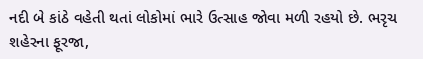નદી બે કાંઠે વહેતી થતાં લોકોમાં ભારે ઉત્સાહ જોવા મળી રહયો છે. ભરૃચ શહેરના ફૂરજા,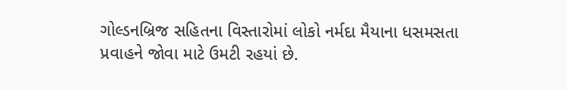ગોલ્ડનબ્રિજ સહિતના વિસ્તારોમાં લોકો નર્મદા મૈયાના ધસમસતા પ્રવાહને જોવા માટે ઉમટી રહયાં છે.